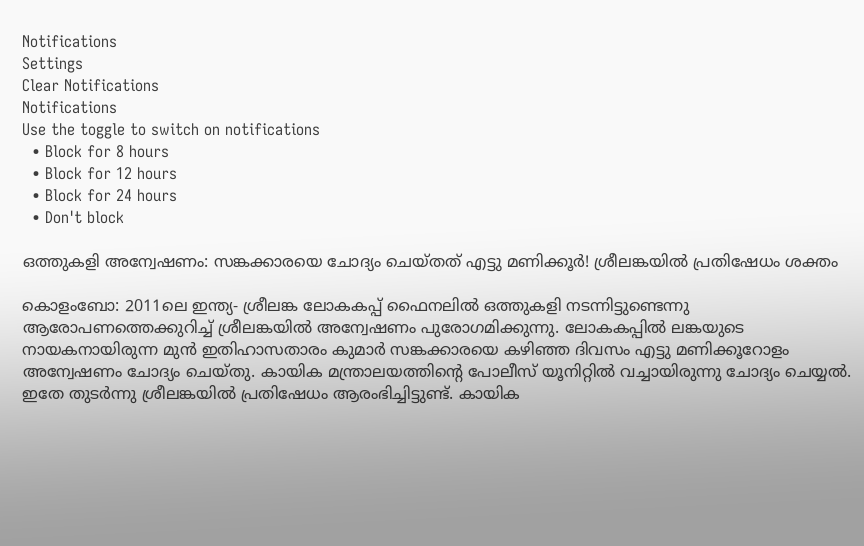Notifications
Settings
Clear Notifications
Notifications
Use the toggle to switch on notifications
  • Block for 8 hours
  • Block for 12 hours
  • Block for 24 hours
  • Don't block

ഒത്തുകളി അന്വേഷണം: സങ്കക്കാരയെ ചോദ്യം ചെയ്തത് എട്ടു മണിക്കൂര്‍! ശ്രീലങ്കയില്‍ പ്രതിഷേധം ശക്തം

കൊളംബോ: 2011ലെ ഇന്ത്യ- ശ്രീലങ്ക ലോകകപ്പ് ഫൈനലില്‍ ഒത്തുകളി നടന്നിട്ടുണ്ടെന്നു ആരോപണത്തെക്കുറിച്ച് ശ്രീലങ്കയില്‍ അന്വേഷണം പുരോഗമിക്കുന്നു. ലോകകപ്പില്‍ ലങ്കയുടെ നായകനായിരുന്ന മുന്‍ ഇതിഹാസതാരം കുമാര്‍ സങ്കക്കാരയെ കഴിഞ്ഞ ദിവസം എട്ടു മണിക്കൂറോളം അന്വേഷണം ചോദ്യം ചെയ്തു. കായിക മന്ത്രാലയത്തിന്റെ പോലീസ് യൂനിറ്റില്‍ വച്ചായിരുന്നു ചോദ്യം ചെയ്യല്‍. ഇതേ തുടര്‍ന്നു ശ്രീലങ്കയില്‍ പ്രതിഷേധം ആരംഭിച്ചിട്ടുണ്ട്. കായിക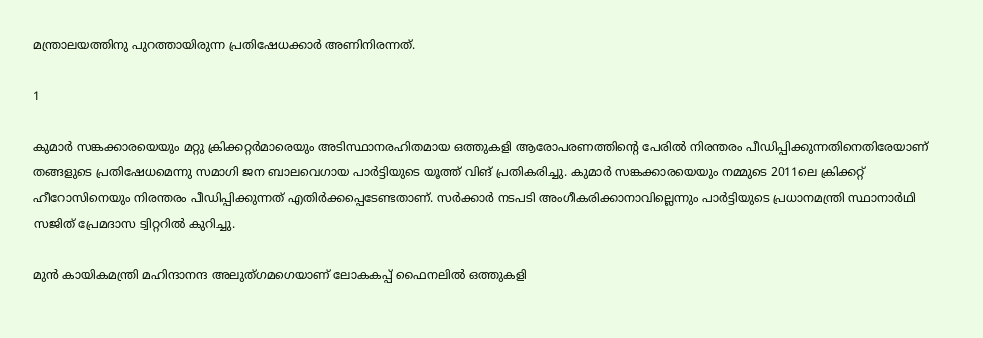മന്ത്രാലയത്തിനു പുറത്തായിരുന്ന പ്രതിഷേധക്കാര്‍ അണിനിരന്നത്.

1

കുമാര്‍ സങ്കക്കാരയെയും മറ്റു ക്രിക്കറ്റര്‍മാരെയും അടിസ്ഥാനരഹിതമായ ഒത്തുകളി ആരോപരണത്തിന്റെ പേരില്‍ നിരന്തരം പീഡിപ്പിക്കുന്നതിനെതിരേയാണ് തങ്ങളുടെ പ്രതിഷേധമെന്നു സമാഗി ജന ബാലവെഗായ പാര്‍ട്ടിയുടെ യൂത്ത് വിങ് പ്രതികരിച്ചു. കുമാര്‍ സങ്കക്കാരയെയും നമ്മുടെ 2011ലെ ക്രിക്കറ്റ് ഹീറോസിനെയും നിരന്തരം പീഡിപ്പിക്കുന്നത് എതിര്‍ക്കപ്പെടേണ്ടതാണ്. സര്‍ക്കാര്‍ നടപടി അംഗീകരിക്കാനാവില്ലെന്നും പാര്‍ട്ടിയുടെ പ്രധാനമന്ത്രി സ്ഥാനാര്‍ഥി സജിത് പ്രേമദാസ ട്വിറ്ററില്‍ കുറിച്ചു.

മുന്‍ കായികമന്ത്രി മഹിന്ദാനന്ദ അലുത്ഗമഗെയാണ് ലോകകപ്പ് ഫൈനലില്‍ ഒത്തുകളി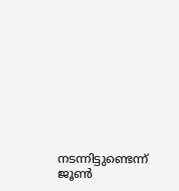നടന്നിട്ടുണ്ടെന്ന് ജൂണ്‍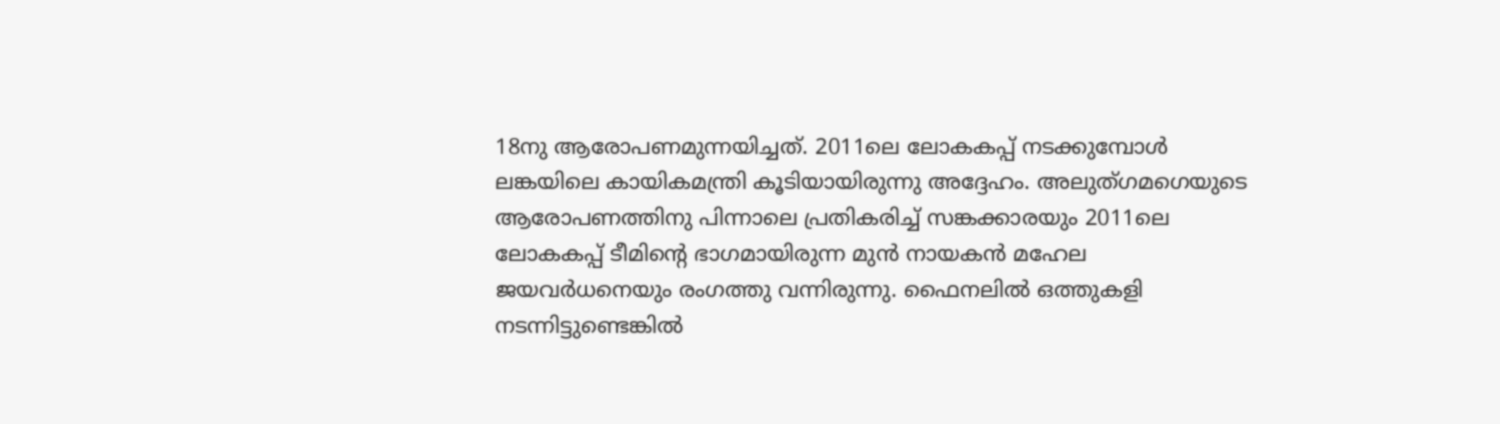18നു ആരോപണമുന്നയിച്ചത്. 2011ലെ ലോകകപ്പ് നടക്കുമ്പോള്‍ ലങ്കയിലെ കായികമന്ത്രി കൂടിയായിരുന്നു അദ്ദേഹം. അലുത്ഗമഗെയുടെ ആരോപണത്തിനു പിന്നാലെ പ്രതികരിച്ച് സങ്കക്കാരയും 2011ലെ ലോകകപ്പ് ടീമിന്റെ ഭാഗമായിരുന്ന മുന്‍ നായകന്‍ മഹേല ജയവര്‍ധനെയും രംഗത്തു വന്നിരുന്നു. ഫൈനലില്‍ ഒത്തുകളി നടന്നിട്ടുണ്ടെങ്കില്‍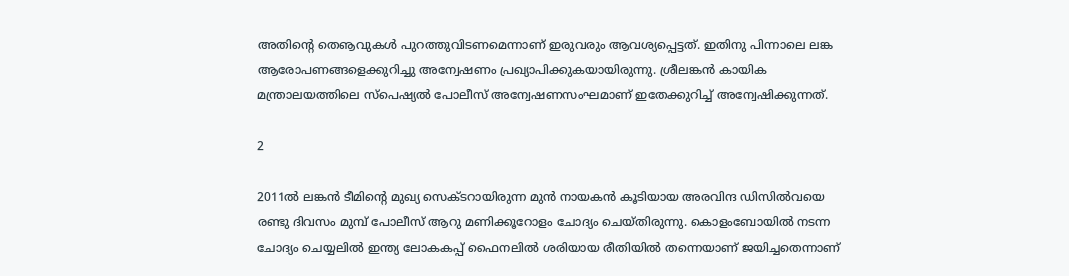അതിന്റെ തെൡവുകള്‍ പുറത്തുവിടണമെന്നാണ് ഇരുവരും ആവശ്യപ്പെട്ടത്. ഇതിനു പിന്നാലെ ലങ്ക ആരോപണങ്ങളെക്കുറിച്ചു അന്വേഷണം പ്രഖ്യാപിക്കുകയായിരുന്നു. ശ്രീലങ്കന്‍ കായിക മന്ത്രാലയത്തിലെ സ്പെഷ്യല്‍ പോലീസ് അന്വേഷണസംഘമാണ് ഇതേക്കുറിച്ച് അന്വേഷിക്കുന്നത്.

2

2011ല്‍ ലങ്കന്‍ ടീമിന്റെ മുഖ്യ സെക്ടറായിരുന്ന മുന്‍ നായകന്‍ കൂടിയായ അരവിന്ദ ഡിസില്‍വയെ രണ്ടു ദിവസം മുമ്പ് പോലീസ് ആറു മണിക്കൂറോളം ചോദ്യം ചെയ്തിരുന്നു. കൊളംബോയില്‍ നടന്ന ചോദ്യം ചെയ്യലില്‍ ഇന്ത്യ ലോകകപ്പ് ഫൈനലില്‍ ശരിയായ രീതിയില്‍ തന്നെയാണ് ജയിച്ചതെന്നാണ്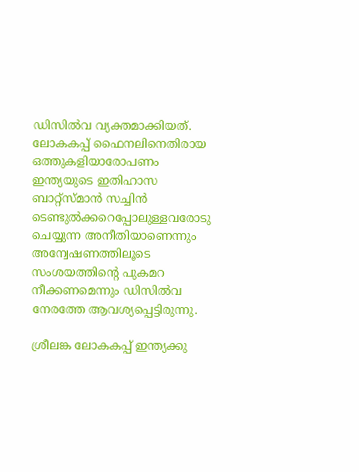ഡിസില്‍വ വ്യക്തമാക്കിയത്. ലോകകപ്പ് ഫൈനലിനെതിരായ ഒത്തുകളിയാരോപണം ഇന്ത്യയുടെ ഇതിഹാസ ബാറ്റ്സ്മാന്‍ സച്ചിന്‍ ടെണ്ടുല്‍ക്കറെപ്പോലുള്ളവരോടു ചെയ്യുന്ന അനീതിയാണെന്നും അന്വേഷണത്തിലൂടെ സംശയത്തിന്റെ പുകമറ നീക്കണമെന്നും ഡിസില്‍വ നേരത്തേ ആവശ്യപ്പെട്ടിരുന്നു.

ശ്രീലങ്ക ലോകകപ്പ് ഇന്ത്യക്കു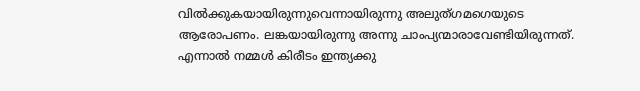വില്‍ക്കുകയായിരുന്നുവെന്നായിരുന്നു അലുത്ഗമഗെയുടെ ആരോപണം. ലങ്കയായിരുന്നു അന്നു ചാംപ്യന്മാരാവേണ്ടിയിരുന്നത്. എന്നാല്‍ നമ്മള്‍ കിരീടം ഇന്ത്യക്കു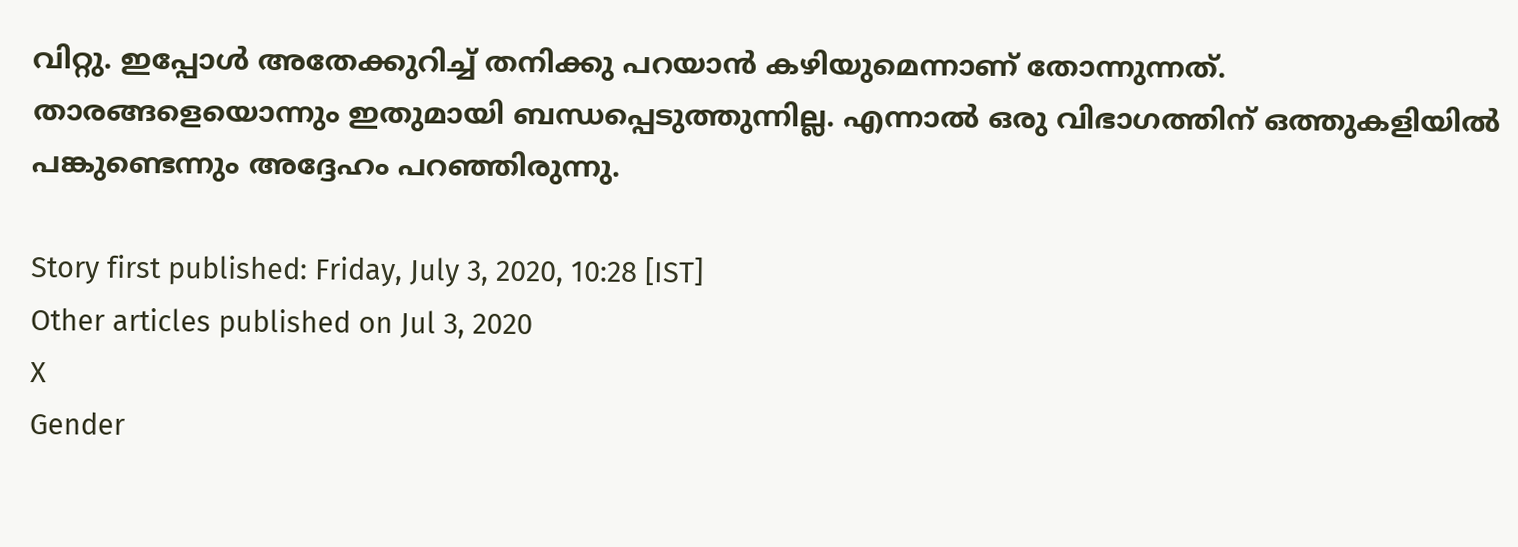വിറ്റു. ഇപ്പോള്‍ അതേക്കുറിച്ച് തനിക്കു പറയാന്‍ കഴിയുമെന്നാണ് തോന്നുന്നത്. താരങ്ങളെയൊന്നും ഇതുമായി ബന്ധപ്പെടുത്തുന്നില്ല. എന്നാല്‍ ഒരു വിഭാഗത്തിന് ഒത്തുകളിയില്‍ പങ്കുണ്ടെന്നും അദ്ദേഹം പറഞ്ഞിരുന്നു.

Story first published: Friday, July 3, 2020, 10:28 [IST]
Other articles published on Jul 3, 2020
X
Gender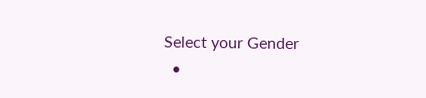Select your Gender
  •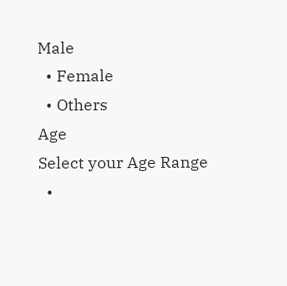Male
  • Female
  • Others
Age
Select your Age Range
  •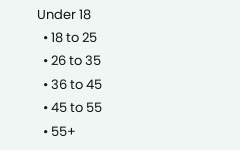Under 18
  • 18 to 25
  • 26 to 35
  • 36 to 45
  • 45 to 55
  • 55+